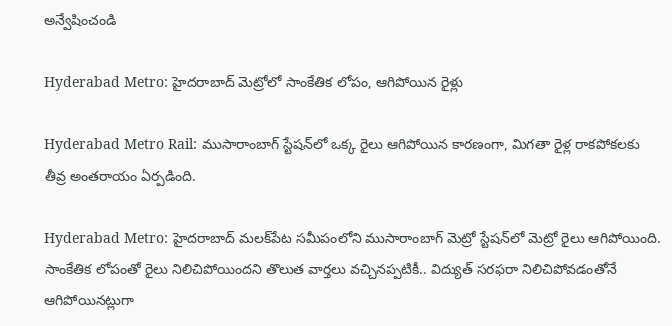అన్వేషించండి

Hyderabad Metro: హైదరాబాద్ మెట్రోలో సాంకేతిక లోపం, ఆగిపోయిన రైళ్లు

Hyderabad Metro Rail: ముసారాంబాగ్ స్టేషన్‌లో ఒక్క రైలు ఆగిపోయిన కార‌ణంగా, మిగ‌తా రైళ్ల రాక‌పోక‌ల‌కు తీవ్ర అంత‌రాయం ఏర్పడింది.

Hyderabad Metro: హైద‌రాబాద్ మ‌ల‌క్‌పేట సమీపంలోని ముసారాంబాగ్ మెట్రో స్టేష‌న్‌లో మెట్రో రైలు ఆగిపోయింది. సాంకేతిక లోపంతో రైలు నిలిచిపోయిందని తొలుత వార్తలు వచ్చినప్పటికీ.. విద్యుత్ సరఫరా నిలిచిపోవడంతోనే ఆగిపోయినట్లుగా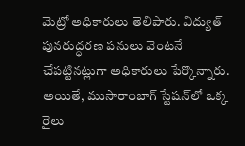మెట్రో అధికారులు తెలిపారు. విద్యుత్ పునరుద్ధరణ పనులు వెంటనే చేప‌ట్టిన‌ట్లుగా అధికారులు పేర్కొన్నారు. అయితే, ముసారాంబాగ్ స్టేషన్‌లో ఒక్క రైలు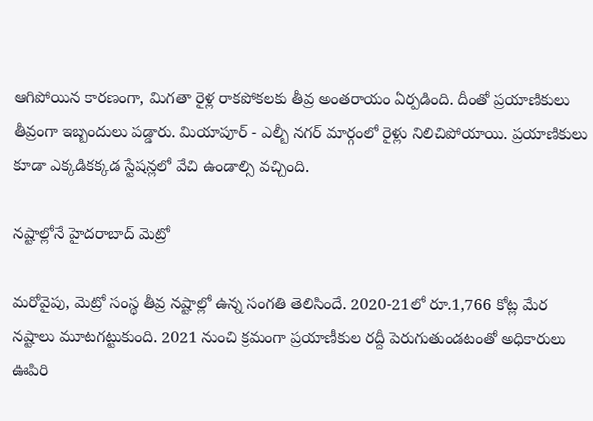ఆగిపోయిన కార‌ణంగా, మిగ‌తా రైళ్ల రాక‌పోక‌ల‌కు తీవ్ర అంత‌రాయం ఏర్పడింది. దీంతో ప్రయాణికులు తీవ్రంగా ఇబ్బందులు పడ్డారు. మియాపూర్ - ఎల్బీ నగర్ మార్గంలో రైళ్లు నిలిచిపోయాయి. ప్రయాణికులు కూడా ఎక్కడికక్కడ స్టేషన్లలో వేచి ఉండాల్సి వచ్చింది.

నష్టాల్లోనే హైదరాబాద్ మెట్రో

మరోవైపు, మెట్రో సంస్థ తీవ్ర నష్టాల్లో ఉన్న సంగతి తెలిసిందే. 2020-21లో రూ.1,766 కోట్ల మేర నష్టాలు మూటగట్టుకుంది. 2021 నుంచి క్రమంగా ప్రయాణీకుల రద్దీ పెరుగుతుండటంతో అధికారులు ఊపిరి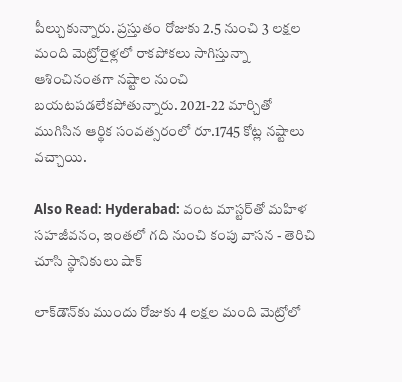పీల్చుకున్నారు. ప్రస్తుతం రోజుకు 2.5 నుంచి 3 లక్షల మంది మెట్రోరైళ్లలో రాకపోకలు సాగిస్తున్నా ఆశించినంతగా నష్టాల నుంచి బయటపడలేకపోతున్నారు. 2021-22 మార్చితో ముగిసిన ఆర్థిక సంవత్సరంలో రూ.1745 కోట్ల నష్టాలు వచ్చాయి.

Also Read: Hyderabad: వంట మాస్టర్‌తో మహిళ సహజీవనం, ఇంతలో గది నుంచి కంపు వాసన - తెరిచి చూసి స్థానికులు షాక్

లాక్‌డౌన్‌కు ముందు రోజుకు 4 లక్షల మంది మెట్రోలో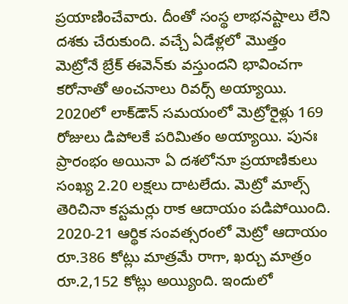ప్రయాణించేవారు. దీంతో సంస్థ లాభనష్టాలు లేని దశకు చేరుకుంది. వచ్చే ఏడేళ్లలో మొత్తం మెట్రోనే బ్రేక్‌ ఈవెన్‌కు వస్తుందని భావించగా కరోనాతో అంచనాలు రివర్స్ అయ్యాయి. 2020లో లాక్‌డౌన్‌ సమయంలో మెట్రోరైళ్లు 169 రోజులు డిపోలకే పరిమితం అయ్యాయి. పునః ప్రారంభం అయినా ఏ దశలోనూ ప్రయాణికులు సంఖ్య 2.20 లక్షలు దాటలేదు. మెట్రో మాల్స్ తెరిచినా కస్టమర్లు రాక ఆదాయం పడిపోయింది. 2020-21 ఆర్థిక సంవత్సరంలో మెట్రో ఆదాయం రూ.386 కోట్లు మాత్రమే రాగా, ఖర్చు మాత్రం రూ.2,152 కోట్లు అయ్యింది. ఇందులో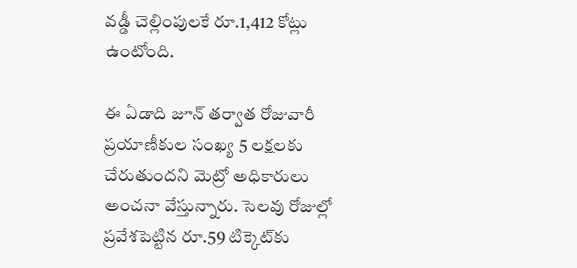వడ్డీ చెల్లింపులకే రూ.1,412 కోట్లు ఉంటోంది.

ఈ ఏడాది జూన్ తర్వాత రోజువారీ ప్రయాణీకుల సంఖ్య 5 లక్షలకు చేరుతుందని మెట్రో అధికారులు అంచనా వేస్తున్నారు. సెలవు రోజుల్లో ప్రవేశపెట్టిన రూ.59 టిక్కెట్‌కు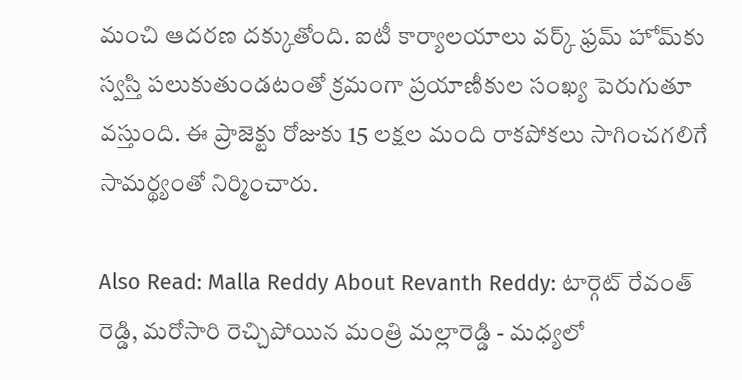మంచి ఆదరణ దక్కుతోంది. ఐటీ కార్యాలయాలు వర్క్ ఫ్రమ్‌ హోమ్‌కు స్వస్తి పలుకుతుండటంతో క్రమంగా ప్రయాణీకుల సంఖ్య పెరుగుతూ వస్తుంది. ఈ ప్రాజెక్టు రోజుకు 15 లక్షల మంది రాకపోకలు సాగించగలిగే సామర్థ్యంతో నిర్మించారు.

Also Read: Malla Reddy About Revanth Reddy: టార్గెట్ రేవంత్ రెడ్డి, మరోసారి రెచ్చిపోయిన మంత్రి మల్లారెడ్డి - మధ్యలో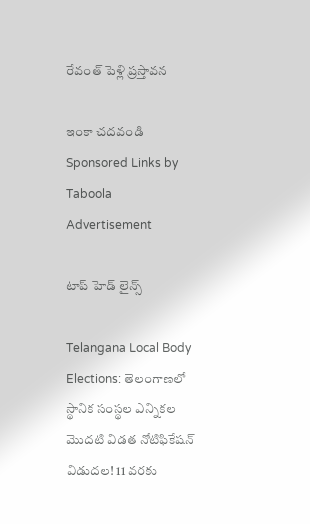రేవంత్ పెళ్లి ప్రస్తావన

ఇంకా చదవండి
Sponsored Links by Taboola
Advertisement

టాప్ హెడ్ లైన్స్

Telangana Local Body Elections: తెలంగాణలో స్థానిక సంస్థల ఎన్నికల మొదటి విడత నోటిఫికేషన్ విడుదల! 11 వరకు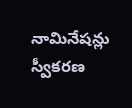నామినేషన్లు స్వీకరణ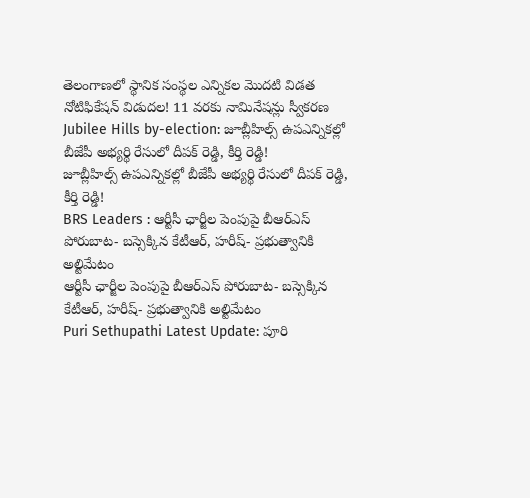తెలంగాణలో స్థానిక సంస్థల ఎన్నికల మొదటి విడత నోటిఫికేషన్ విడుదల! 11 వరకు నామినేషన్లు స్వీకరణ
Jubilee Hills by-election: జూబ్లీహిల్స్‌ ఉపఎన్నికల్లో బీజేపీ అభ్యర్థి రేసులో దీపక్ రెడ్డి, కీర్తి రెడ్డి!
జూబ్లీహిల్స్‌ ఉపఎన్నికల్లో బీజేపీ అభ్యర్థి రేసులో దీపక్ రెడ్డి, కీర్తి రెడ్డి!
BRS Leaders : ఆర్టీసీ ఛార్జీల పెంపుపై బీఆర్‌ఎస్ పోరుబాట- బస్సెక్కిన కేటీఆర్, హరీష్‌- ప్రభుత్వానికి అల్టిమేటం
ఆర్టీసీ ఛార్జీల పెంపుపై బీఆర్‌ఎస్ పోరుబాట- బస్సెక్కిన కేటీఆర్, హరీష్‌- ప్రభుత్వానికి అల్టిమేటం
Puri Sethupathi Latest Update: పూరి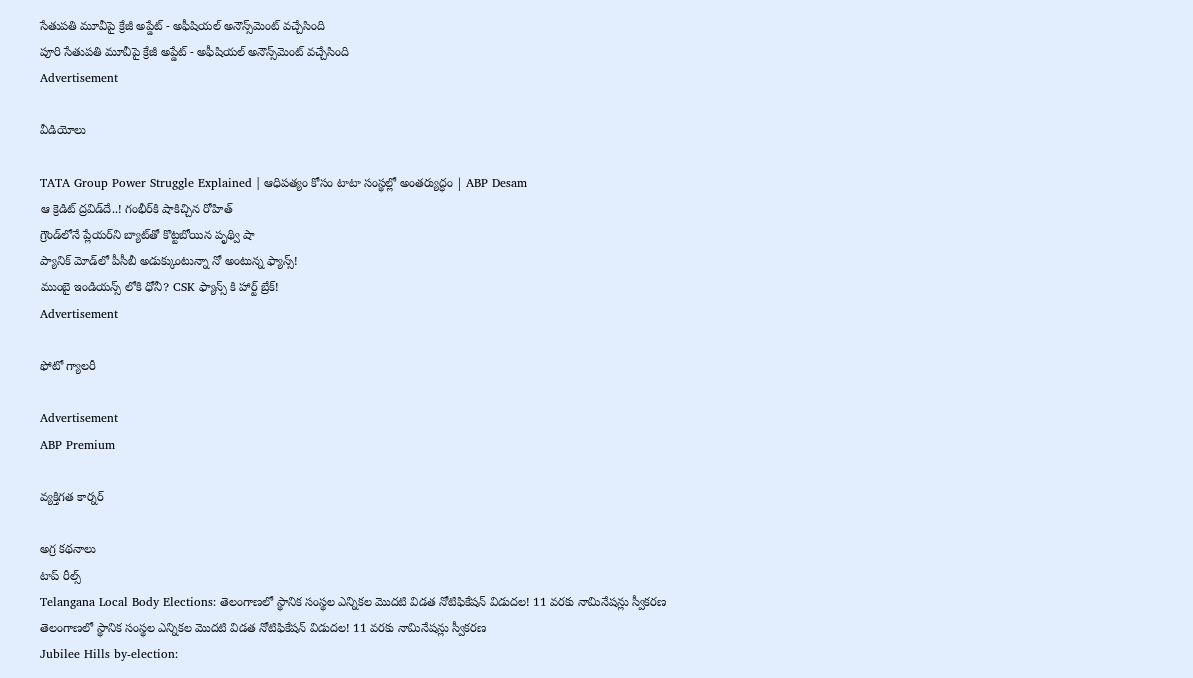సేతుపతి మూవీపై క్రేజీ అప్డేట్ - అఫీషియల్ అనౌన్స్‌మెంట్ వచ్చేసింది
పూరి సేతుపతి మూవీపై క్రేజీ అప్డేట్ - అఫీషియల్ అనౌన్స్‌మెంట్ వచ్చేసింది
Advertisement

వీడియోలు

TATA Group Power Struggle Explained | ఆధిపత్యం కోసం టాటా సంస్థల్లో అంతర్యుద్ధం | ABP Desam
ఆ క్రెడిట్ ద్రవిడ్‌దే..! గంభీర్‌కి షాకిచ్చిన రోహిత్
గ్రౌండ్‌‌లోనే ప్లేయర్‌ని బ్యాట్‌తో కొట్టబోయిన పృథ్వి షా
ప్యానిక్ మోడ్‌లో పీసీబీ అడుక్కుంటున్నా నో అంటున్న ఫ్యాన్స్!
ముంబై ఇండియన్స్ లోకి ధోనీ? CSK ఫ్యాన్స్ కి హార్ట్ బ్రేక్!
Advertisement

ఫోటో గ్యాలరీ

Advertisement
ABP Premium

వ్యక్తిగత కార్నర్

అగ్ర కథనాలు
టాప్ రీల్స్
Telangana Local Body Elections: తెలంగాణలో స్థానిక సంస్థల ఎన్నికల మొదటి విడత నోటిఫికేషన్ విడుదల! 11 వరకు నామినేషన్లు స్వీకరణ
తెలంగాణలో స్థానిక సంస్థల ఎన్నికల మొదటి విడత నోటిఫికేషన్ విడుదల! 11 వరకు నామినేషన్లు స్వీకరణ
Jubilee Hills by-election: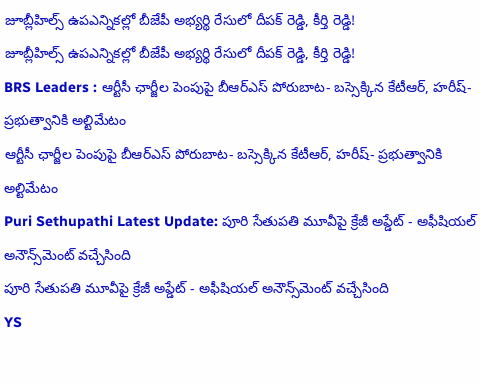జూబ్లీహిల్స్‌ ఉపఎన్నికల్లో బీజేపీ అభ్యర్థి రేసులో దీపక్ రెడ్డి, కీర్తి రెడ్డి!
జూబ్లీహిల్స్‌ ఉపఎన్నికల్లో బీజేపీ అభ్యర్థి రేసులో దీపక్ రెడ్డి, కీర్తి రెడ్డి!
BRS Leaders : ఆర్టీసీ ఛార్జీల పెంపుపై బీఆర్‌ఎస్ పోరుబాట- బస్సెక్కిన కేటీఆర్, హరీష్‌- ప్రభుత్వానికి అల్టిమేటం
ఆర్టీసీ ఛార్జీల పెంపుపై బీఆర్‌ఎస్ పోరుబాట- బస్సెక్కిన కేటీఆర్, హరీష్‌- ప్రభుత్వానికి అల్టిమేటం
Puri Sethupathi Latest Update: పూరి సేతుపతి మూవీపై క్రేజీ అప్డేట్ - అఫీషియల్ అనౌన్స్‌మెంట్ వచ్చేసింది
పూరి సేతుపతి మూవీపై క్రేజీ అప్డేట్ - అఫీషియల్ అనౌన్స్‌మెంట్ వచ్చేసింది
YS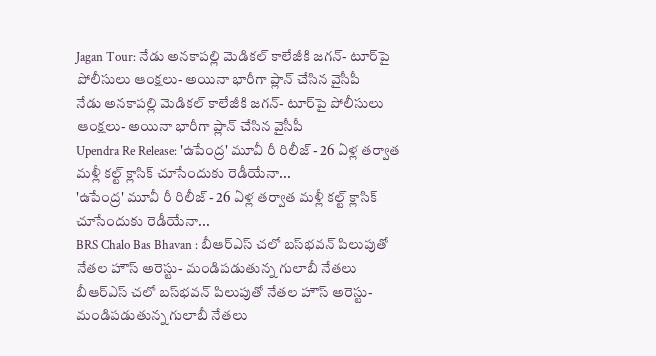Jagan Tour: నేడు అనకాపల్లి మెడికల్ కాలేజీకి జగన్- టూర్‌పై పోలీసులు ఆంక్షలు- అయినా భారీగా ప్లాన్ చేసిన వైసీపీ
నేడు అనకాపల్లి మెడికల్ కాలేజీకి జగన్- టూర్‌పై పోలీసులు ఆంక్షలు- అయినా భారీగా ప్లాన్ చేసిన వైసీపీ
Upendra Re Release: 'ఉపేంద్ర' మూవీ రీ రిలీజ్ - 26 ఏళ్ల తర్వాత మళ్లీ కల్ట్ క్లాసిక్ చూసేందుకు రెడీయేనా...
'ఉపేంద్ర' మూవీ రీ రిలీజ్ - 26 ఏళ్ల తర్వాత మళ్లీ కల్ట్ క్లాసిక్ చూసేందుకు రెడీయేనా...
BRS Chalo Bas Bhavan : బీఆర్‌ఎస్‌ చలో బస్‌భవన్‌ పిలుపుతో నేతల హౌస్‌ అరెస్టు- మండిపడుతున్న గులాబీ నేతలు
బీఆర్‌ఎస్‌ చలో బస్‌భవన్‌ పిలుపుతో నేతల హౌస్‌ అరెస్టు- మండిపడుతున్న గులాబీ నేతలు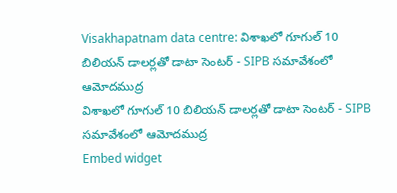Visakhapatnam data centre: విశాఖలో గూగుల్ 10 బిలియన్ డాలర్లతో డాటా సెంటర్ - SIPB సమావేశంలో ఆమోదముద్ర
విశాఖలో గూగుల్ 10 బిలియన్ డాలర్లతో డాటా సెంటర్ - SIPB సమావేశంలో ఆమోదముద్ర
Embed widget